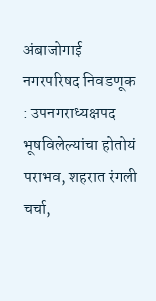अंबाजोगाई नगरपरिषद निवडणूक : उपनगराध्यक्षपद भूषविलेल्यांचा होतोयं पराभव, शहरात रंगली चर्चा,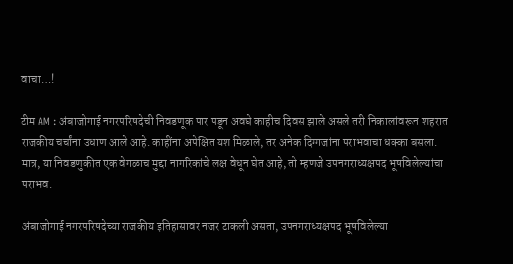वाचा…!

टीम AM : अंबाजोगाई नगरपरिषदेची निवडणूक पार पडून अवघे काहीच दिवस झाले असले तरी निकालांवरून शहरात राजकीय चर्चांना उधाण आले आहे. काहींना अपेक्षित यश मिळाले, तर अनेक दिग्गजांना पराभवाचा धक्का बसला. मात्र, या निवडणुकीत एक वेगळाच मुद्दा नागरिकांचे लक्ष वेधून घेत आहे, तो म्हणजे उपनगराध्यक्षपद भूषविलेल्यांचा पराभव.

अंबाजोगाई नगरपरिषदेच्या राजकीय इतिहासावर नजर टाकली असता, उपनगराध्यक्षपद भूषविलेल्या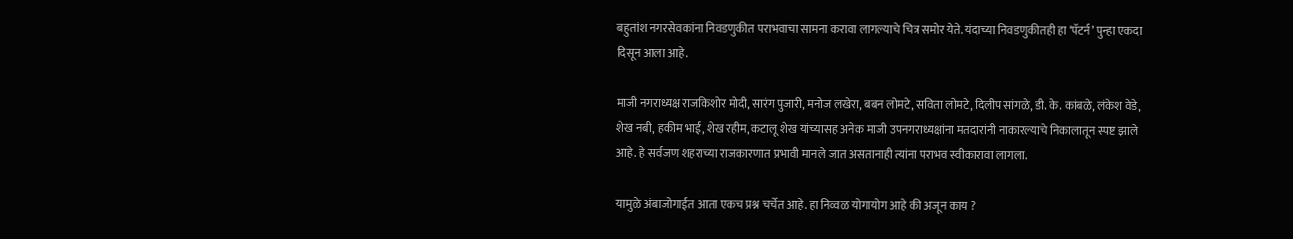बहुतांश नगरसेवकांना निवडणुकीत पराभवाचा सामना करावा लागल्याचे चित्र समोर येते. यंदाच्या निवडणुकीतही हा ‘पॅटर्न’ पुन्हा एकदा दिसून आला आहे.

माजी नगराध्यक्ष राजकिशोर मोदी, सारंग पुजारी, मनोज लखेरा, बबन‌ लोमटे, सविता लोमटे, दिलीप सांगळे, डी. के. कांबळे, लंकेश वेडे, शेख नबी, हकीम भाई, शेख रहीम, कटालू शेख यांच्यासह अनेक माजी उपनगराध्यक्षांना मतदारांनी नाकारल्याचे निकालातून स्पष्ट झाले आहे. हे सर्वजण शहराच्या राजकारणात प्रभावी मानले जात असतानाही त्यांना पराभव स्वीकारावा लागला.

यामुळे अंबाजोगाईत आता एकच प्रश्न चर्चेत आहे. हा निव्वळ योगायोग आहे की अजून ‌काय ?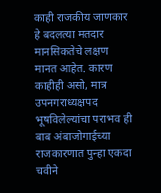काही राजकीय जाणकार हे बदलत्या मतदार मानसिकतेचे लक्षण मानत आहेत. कारण काहीही असो, मात्र उपनगराध्यक्षपद भूषविलेल्यांचा पराभव ही बाब अंबाजोगाईच्या राजकारणात पुन्हा एकदा चवीने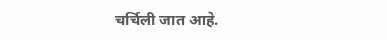चर्चिली जात आहे.